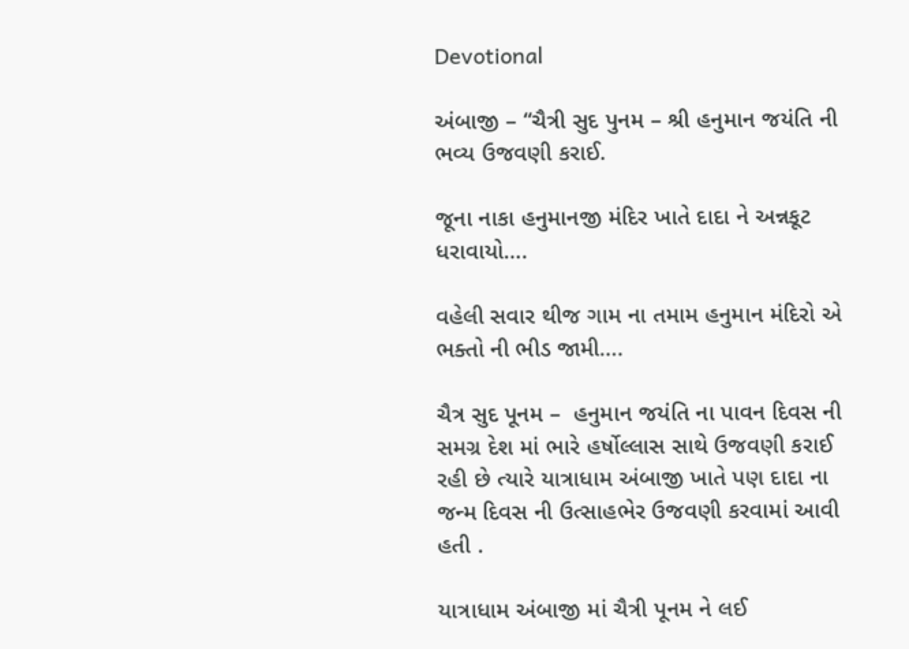Devotional

અંબાજી – “ચૈત્રી સુદ પુનમ – શ્રી હનુમાન જયંતિ ની ભવ્ય ઉજવણી કરાઈ.

જૂના નાકા હનુમાનજી મંદિર ખાતે દાદા ને અન્નકૂટ ધરાવાયો….

વહેલી સવાર થીજ ગામ ના તમામ હનુમાન મંદિરો એ ભક્તો ની ભીડ જામી….

ચૈત્ર સુદ પૂનમ –  હનુમાન જયંતિ ના પાવન દિવસ ની  સમગ્ર દેશ માં ભારે હર્ષોલ્લાસ સાથે ઉજવણી કરાઈ રહી છે ત્યારે યાત્રાધામ અંબાજી ખાતે પણ દાદા ના જન્મ દિવસ ની ઉત્સાહભેર ઉજવણી કરવામાં આવી હતી .

યાત્રાધામ અંબાજી માં ચૈત્રી પૂનમ ને લઈ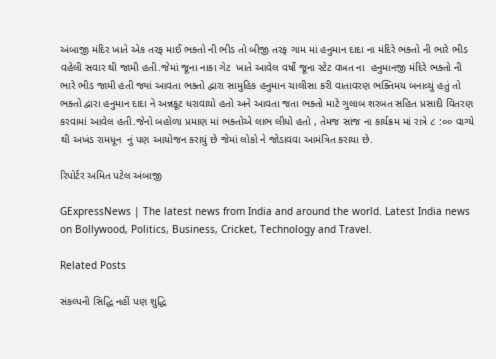અંબાજી મંદિર ખાતે એક તરફ માઈ ભક્તો ની ભીડ તો બીજી તરફ ગામ માં હનુમાન દાદા ના મંદિરે ભક્તો ની ભારે ભીડ વહેલી સવાર થી જામી હતી.જેમાં જૂના નાકા ગેટ  ખાતે આવેલ વર્ષો જૂના સ્ટેટ વખત ના  હનુમાનજી મંદિરે ભક્તો ની ભારે ભીડ જામી હતી જ્યાં આવતા ભક્તો દ્વારા સામુહિક હનુમાન ચાલીસા કરી વાતાવરણ ભક્તિમય બનાવ્યું હતું તો ભક્તો દ્વારા હનુમાન દાદા ને અન્નકૂટ ધરાવાયો હતો અને આવતા જતા ભક્તો માટે ગુલાબ શરબત સહિત પ્રસાદી વિતરણ કરવામાં આવેલ હતી.જેનો બહોળા પ્રમાણ માં ભક્તોએ લાભ લીધો હતો , તેમજ સાંજ ના કાર્યક્રમ માં રાત્રે ૮ :૦૦ વાગ્યે થી અખંડ રામધૂન  નું પણ આયોજન કરાયું છે જેમાં લોકો ને જોડાવવા આમંત્રિત કરાયા છે.

રિપોર્ટર અમિત પટેલ અંબાજી

GExpressNews | The latest news from India and around the world. Latest India news on Bollywood, Politics, Business, Cricket, Technology and Travel.

Related Posts

સંકલ્પની સિદ્ધિ નહીં પણ શુદ્ધિ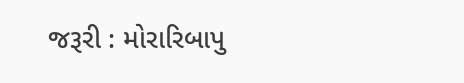જરૂરી : મોરારિબાપુ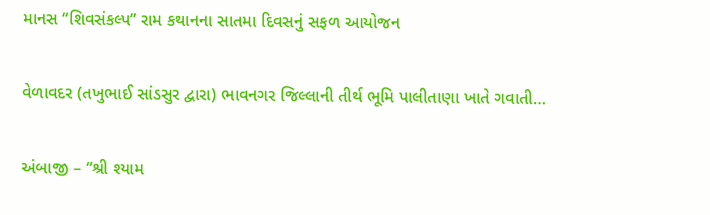માનસ “શિવસંકલ્પ” રામ કથાનના સાતમા દિવસનું સફળ આયોજન

વેળાવદર (તખુભાઈ સાંડસુર દ્વારા) ભાવનગર જિલ્લાની તીર્થ ભૂમિ પાલીતાણા ખાતે ગવાતી…

અંબાજી – “શ્રી શ્યામ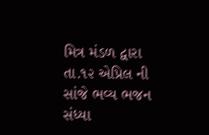મિત્ર મંડળ દ્વારા તા.૧૨ એપ્રિલ ની સાંજે ભવ્ય ભજન સંધ્યા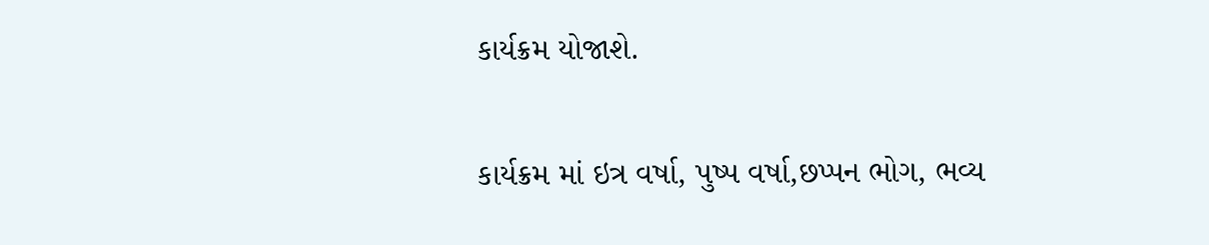કાર્યક્રમ યોજાશે.

કાર્યક્રમ માં ઇત્ર વર્ષા, પુષ્પ વર્ષા,છપ્પન ભોગ, ભવ્ય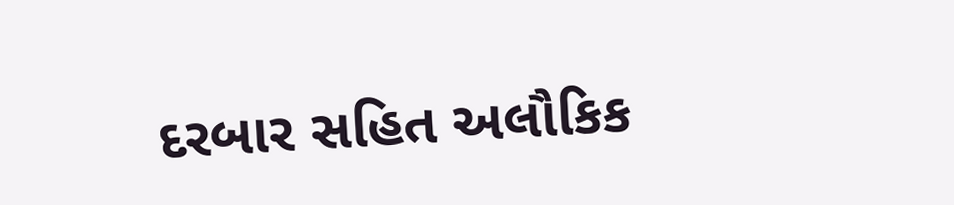દરબાર સહિત અલૌકિક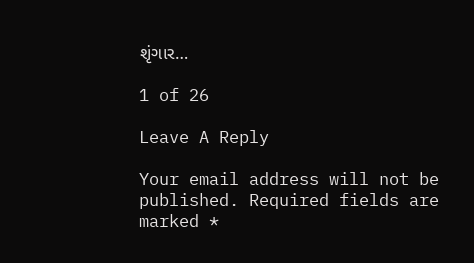શૃંગાર…

1 of 26

Leave A Reply

Your email address will not be published. Required fields are marked *